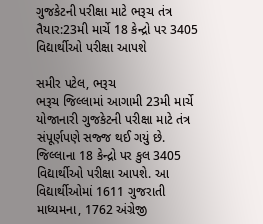ગુજકેટની પરીક્ષા માટે ભરૂચ તંત્ર તૈયાર:23મી માર્ચે 18 કેન્દ્રો પર 3405 વિદ્યાર્થીઓ પરીક્ષા આપશે

સમીર પટેલ, ભરૂચ
ભરૂચ જિલ્લામાં આગામી 23મી માર્ચે યોજાનારી ગુજકેટની પરીક્ષા માટે તંત્ર સંપૂર્ણપણે સજ્જ થઈ ગયું છે. જિલ્લાના 18 કેન્દ્રો પર કુલ 3405 વિદ્યાર્થીઓ પરીક્ષા આપશે. આ વિદ્યાર્થીઓમાં 1611 ગુજરાતી માધ્યમના, 1762 અંગ્રેજી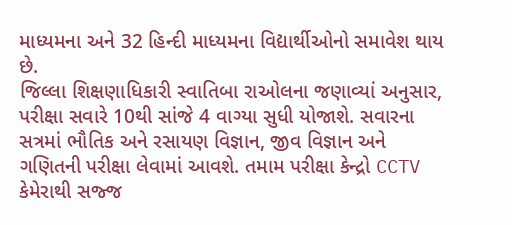માધ્યમના અને 32 હિન્દી માધ્યમના વિદ્યાર્થીઓનો સમાવેશ થાય છે.
જિલ્લા શિક્ષણાધિકારી સ્વાતિબા રાઓલના જણાવ્યાં અનુસાર, પરીક્ષા સવારે 10થી સાંજે 4 વાગ્યા સુધી યોજાશે. સવારના સત્રમાં ભૌતિક અને રસાયણ વિજ્ઞાન, જીવ વિજ્ઞાન અને ગણિતની પરીક્ષા લેવામાં આવશે. તમામ પરીક્ષા કેન્દ્રો CCTV કેમેરાથી સજ્જ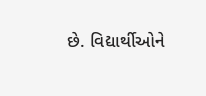છે. વિદ્યાર્થીઓને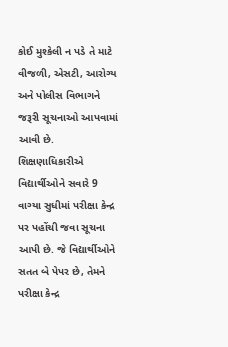કોઈ મુશ્કેલી ન પડે તે માટે વીજળી, એસટી, આરોગ્ય અને પોલીસ વિભાગને જરૂરી સૂચનાઓ આપવામાં આવી છે. શિક્ષણાધિકારીએ વિદ્યાર્થીઓને સવારે 9 વાગ્યા સુધીમાં પરીક્ષા કેન્દ્ર પર પહોંચી જવા સૂચના આપી છે. જે વિદ્યાર્થીઓને સતત બે પેપર છે, તેમને પરીક્ષા કેન્દ્ર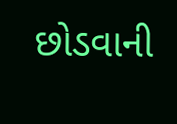છોડવાની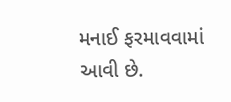મનાઈ ફરમાવવામાં આવી છે.